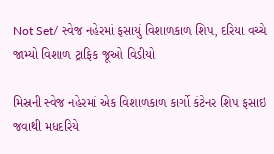Not Set/ સ્વેજ નહેરમાં ફસાયું વિશાળકાળ શિપ, દરિયા વચ્ચે જામ્યો વિશાળ ટ્રાફિક જૂઓ વિડીયો

મિસ્રની સ્વેજ નહેરમાં એક વિશાળકાળ કાર્ગો કંટેનર શિપ ફસાઇ જવાથી મધદરિયે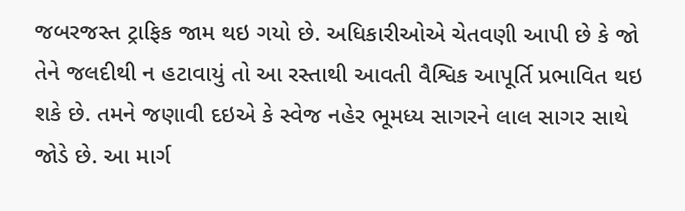જબરજસ્ત ટ્રાફિક જામ થઇ ગયો છે. અધિકારીઓએ ચેતવણી આપી છે કે જો તેને જલદીથી ન હટાવાયું તો આ રસ્તાથી આવતી વૈશ્વિક આપૂર્તિ પ્રભાવિત થઇ શકે છે. તમને જણાવી દઇએ કે સ્વેજ નહેર ભૂમધ્ય સાગરને લાલ સાગર સાથે જોડે છે. આ માર્ગ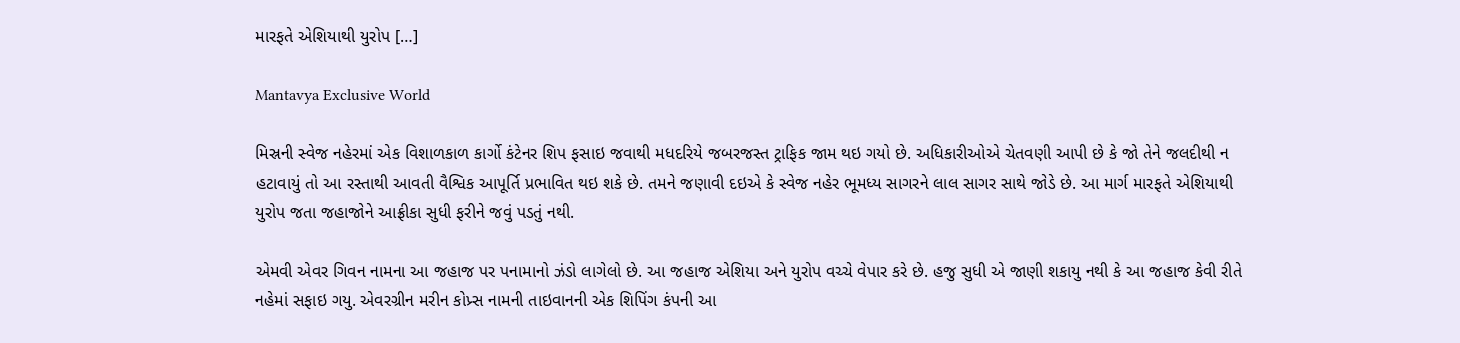મારફતે એશિયાથી યુરોપ […]

Mantavya Exclusive World

મિસ્રની સ્વેજ નહેરમાં એક વિશાળકાળ કાર્ગો કંટેનર શિપ ફસાઇ જવાથી મધદરિયે જબરજસ્ત ટ્રાફિક જામ થઇ ગયો છે. અધિકારીઓએ ચેતવણી આપી છે કે જો તેને જલદીથી ન હટાવાયું તો આ રસ્તાથી આવતી વૈશ્વિક આપૂર્તિ પ્રભાવિત થઇ શકે છે. તમને જણાવી દઇએ કે સ્વેજ નહેર ભૂમધ્ય સાગરને લાલ સાગર સાથે જોડે છે. આ માર્ગ મારફતે એશિયાથી યુરોપ જતા જહાજોને આફ્રીકા સુધી ફરીને જવું પડતું નથી.

એમવી એવર ગિવન નામના આ જહાજ પર પનામાનો ઝંડો લાગેલો છે. આ જહાજ એશિયા અને યુરોપ વચ્ચે વેપાર કરે છે. હજુ સુધી એ જાણી શકાયુ નથી કે આ જહાજ કેવી રીતે નહેમાં સફાઇ ગયુ. એવરગ્રીન મરીન કોપ્ર્સ નામની તાઇવાનની એક શિપિંગ કંપની આ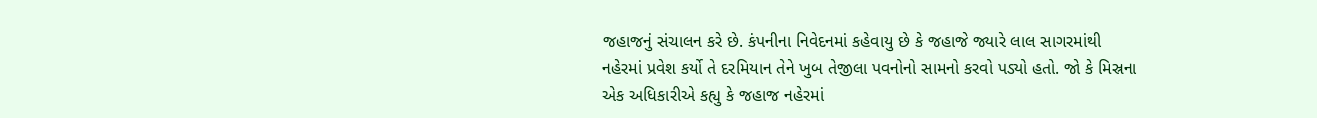જહાજનું સંચાલન કરે છે. કંપનીના નિવેદનમાં કહેવાયુ છે કે જહાજે જ્યારે લાલ સાગરમાંથી નહેરમાં પ્રવેશ કર્યો તે દરમિયાન તેને ખુબ તેજીલા પવનોનો સામનો કરવો પડ્યો હતો. જો કે મિસ્રના એક અધિકારીએ કહ્યુ કે જહાજ નહેરમાં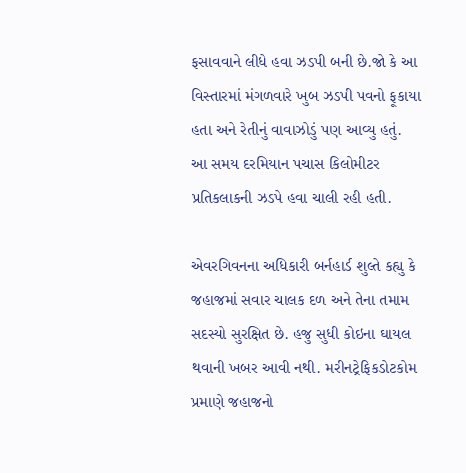ફસાવવાને લીધે હવા ઝડપી બની છે.જો કે આ વિસ્તારમાં મંગળવારે ખુબ ઝડપી પવનો ફૂકાયા હતા અને રેતીનું વાવાઝોડું પણ આવ્યુ હતું. આ સમય દરમિયાન પચાસ કિલોમીટર પ્રતિકલાકની ઝડપે હવા ચાલી રહી હતી.

એવરગિવનના અધિકારી બર્નહાર્ડ શુલ્તે કહ્યુ કે જહાજમાં સવાર ચાલક દળ અને તેના તમામ સદસ્યો સુરક્ષિત છે. હજુ સુધી કોઇના ઘાયલ થવાની ખબર આવી નથી. મરીનટ્રેફિકડોટકોમ પ્રમાણે જહાજનો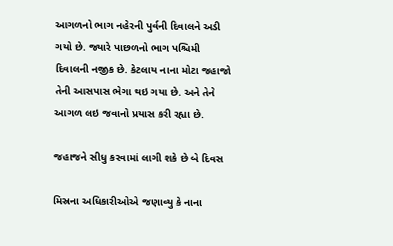આગળનો ભાગ નહેરની પુર્વની દિવાલને અડી ગયો છે. જ્યારે પાછળનો ભાગ પશ્ચિમી દિવાલની નજીક છે. કેટલાય નાના મોટા જહાજો તેની આસપાસ ભેગા થઇ ગયા છે. અને તેને આગળ લઇ જવાનો પ્રયાસ કરી રહ્યા છે.

જહાજને સીધુ કરવામાં લાગી શકે છે બે દિવસ

મિસ્રના અધિકારીઓએ જણાવ્યુ કે નાના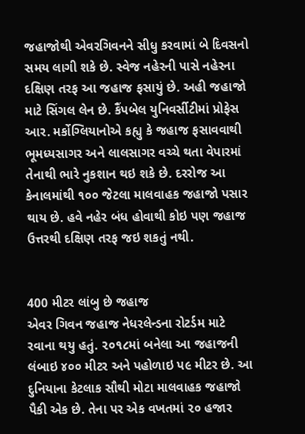જહાજોથી એવરગિવનને સીધુ કરવામાં બે દિવસનો સમય લાગી શકે છે. સ્વેજ નહેરની પાસે નહેરના દક્ષિણ તરફ આ જહાજ ફસાયું છે. અહી જહાજો માટે સિંગલ લેન છે. કૈંપબેલ યુનિવર્સીટીમાં પ્રોફેસ આર. મર્કોગ્લિયાનોએ કહ્યુ કે જહાજ ફસાવવાથી ભૂમધ્યસાગર અને લાલસાગર વચ્ચે થતા વેપારમાં તેનાથી ભારે નુકશાન થઇ શકે છે. દરરોજ આ કેનાલમાંથી ૧૦૦ જેટલા માલવાહક જહાજો પસાર થાય છે. હવે નહેર બંધ હોવાથી કોઇ પણ જહાજ ઉત્તરથી દક્ષિણ તરફ જઇ શકતું નથી.


400 મીટર લાંબુ છે જહાજ
એવર ગિવન જહાજ નેધરલેન્ડના રોટર્ડમ માટે રવાના થયુ હતું. ૨૦૧૮માં બનેલા આ જહાજની લંબાઇ ૪૦૦ મીટર અને પહોળાઇ પ૯ મીટર છે. આ દુનિયાના કેટલાક સૌથી મોટા માલવાહક જહાજો પૈકી એક છે. તેના પર એક વખતમાં ૨૦ હજાર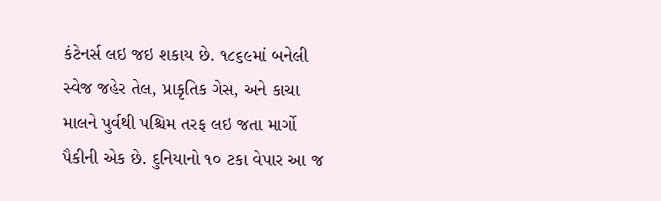કંટેનર્સ લઇ જઇ શકાય છે. ૧૮૬૯માં બનેલી સ્વેજ જહેર તેલ, પ્રાકૃતિક ગેસ, અને કાચા માલને પુર્વથી પશ્ચિમ તરફ લઇ જતા માર્ગો પૈકીની એક છે. દુનિયાનો ૧૦ ટકા વેપાર આ જ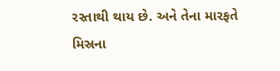રસ્તાથી થાય છે. અને તેના મારફતે મિસ્રના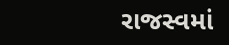રાજસ્વમાં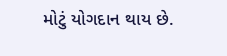મોટું યોગદાન થાય છે.